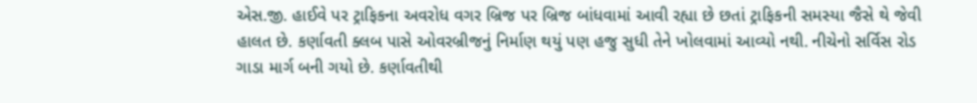એસ.જી. હાઈવે પર ટ્રાફિકના અવરોધ વગર બ્રિજ પર બ્રિજ બાંધવામાં આવી રહ્યા છે છતાં ટ્રાફિકની સમસ્યા જૈસે થે જેવી હાલત છે. કર્ણાવતી ક્લબ પાસે ઓવરબ્રીજનું નિર્માણ થયું પણ હજુ સુધી તેને ખોલવામાં આવ્યો નથી. નીચેનો સર્વિસ રોડ ગાડા માર્ગ બની ગયો છે. કર્ણાવતીથી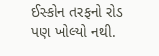ઈસ્કોન તરફનો રોડ પણ ખોલ્યો નથી.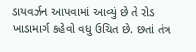ડાયવર્ઝન આપવામાં આવ્યું છે તે રોડ ખાડામાર્ગ કહેવો વધુ ઉચિત છે. છતાં તંત્ર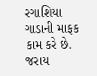રગાશિયા ગાડાની માફક કામ કરે છે. જરાય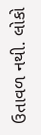ઉતાવળ નથી. લોકો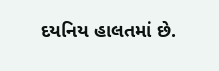દયનિય હાલતમાં છે.